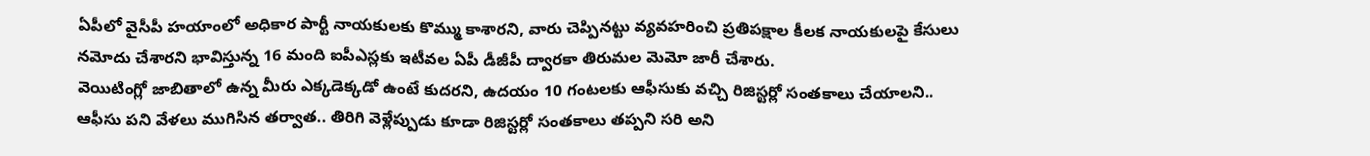ఏపీలో వైసీపీ హయాంలో అధికార పార్టీ నాయకులకు కొమ్ము కాశారని, వారు చెప్పినట్టు వ్యవహరించి ప్రతిపక్షాల కీలక నాయకులపై కేసులు నమోదు చేశారని భావిస్తున్న 16 మంది ఐపీఎస్లకు ఇటీవల ఏపీ డీజీపీ ద్వారకా తిరుమల మెమో జారీ చేశారు.
వెయిటింగ్లో జాబితాలో ఉన్న మీరు ఎక్కడెక్కడో ఉంటే కుదరని, ఉదయం 10 గంటలకు ఆఫీసుకు వచ్చి రిజిస్టర్లో సంతకాలు చేయాలని.. ఆఫీసు పని వేళలు ముగిసిన తర్వాత.. తిరిగి వెళ్లేప్పుడు కూడా రిజిస్టర్లో సంతకాలు తప్పని సరి అని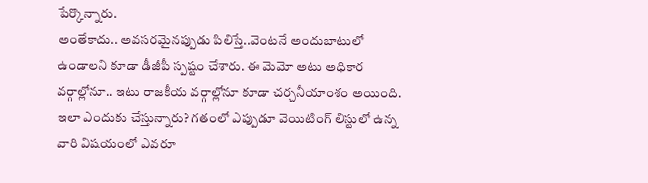పేర్కొన్నారు.
అంతేకాదు.. అవసరమైనప్పుడు పిలిస్తే..వెంటనే అందుబాటులో ఉండాలని కూడా డీజీపీ స్పష్టం చేశారు. ఈ మెమో అటు అధికార వర్గాల్లోనూ.. ఇటు రాజకీయ వర్గాల్లోనూ కూడా చర్చనీయాంశం అయింది. ఇలా ఎందుకు చేస్తున్నారు? గతంలో ఎప్పుడూ వెయిటింగ్ లిస్టులో ఉన్న వారి విషయంలో ఎవరూ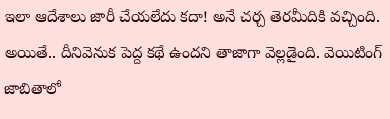ఇలా ఆదేశాలు జారీ చేయలేదు కదా! అనే చర్చ తెరమీదికి వచ్చింది. అయితే.. దీనివెనుక పెద్ద కథే ఉందని తాజాగా వెల్లడైంది. వెయిటింగ్ జాబితాలో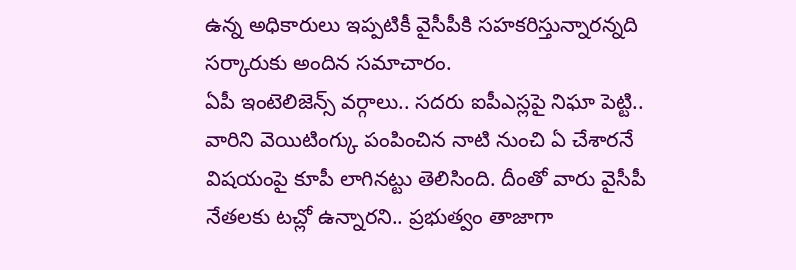ఉన్న అధికారులు ఇప్పటికీ వైసీపీకి సహకరిస్తున్నారన్నది సర్కారుకు అందిన సమాచారం.
ఏపీ ఇంటెలిజెన్స్ వర్గాలు.. సదరు ఐపీఎస్లపై నిఘా పెట్టి.. వారిని వెయిటింగ్కు పంపించిన నాటి నుంచి ఏ చేశారనే విషయంపై కూపీ లాగినట్టు తెలిసింది. దీంతో వారు వైసీపీ నేతలకు టచ్లో ఉన్నారని.. ప్రభుత్వం తాజాగా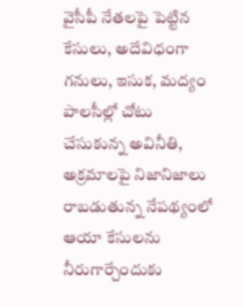వైసీపీ నేతలపై పెట్టిన కేసులు, అదేవిధంగా గనులు, ఇసుక, మద్యం పాలసీల్లో చోటు చేసుకున్న అవినీతి, అక్రమాలపై నిజానిజాలు రాబడుతున్న నేపథ్యంలో ఆయా కేసులను నీరుగార్చేందుకు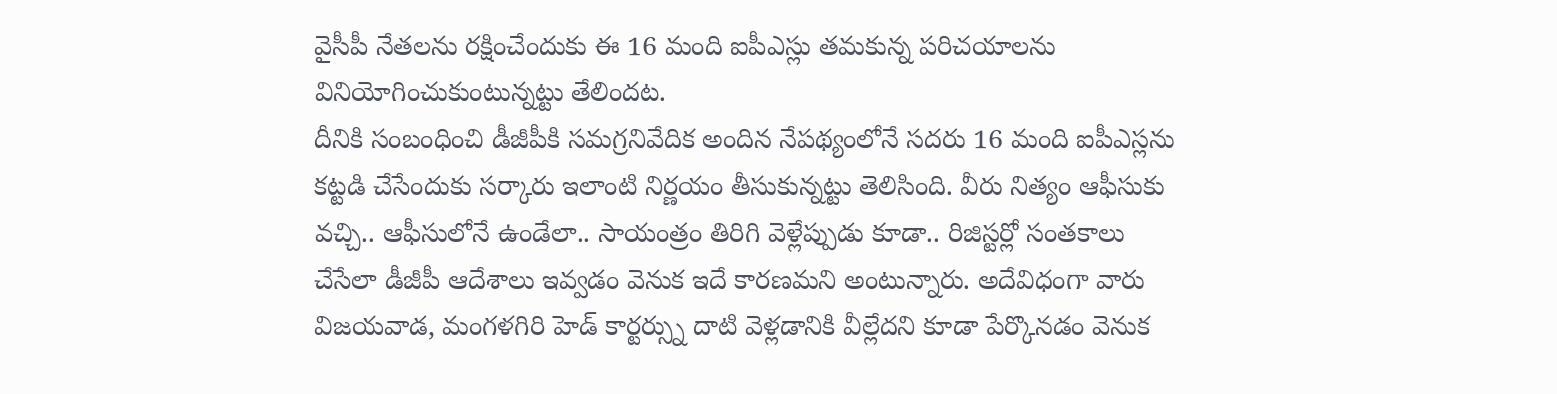వైసీపీ నేతలను రక్షించేందుకు ఈ 16 మంది ఐపీఎస్లు తమకున్న పరిచయాలను వినియోగించుకుంటున్నట్టు తేలిందట.
దీనికి సంబంధించి డీజీపీకి సమగ్రనివేదిక అందిన నేపథ్యంలోనే సదరు 16 మంది ఐపీఎస్లను కట్టడి చేసేందుకు సర్కారు ఇలాంటి నిర్ణయం తీసుకున్నట్టు తెలిసింది. వీరు నిత్యం ఆఫీసుకు వచ్చి.. ఆఫీసులోనే ఉండేలా.. సాయంత్రం తిరిగి వెళ్లేప్పుడు కూడా.. రిజిస్టర్లో సంతకాలు చేసేలా డీజీపీ ఆదేశాలు ఇవ్వడం వెనుక ఇదే కారణమని అంటున్నారు. అదేవిధంగా వారు విజయవాడ, మంగళగిరి హెడ్ కార్టర్స్ను దాటి వెళ్లడానికి వీల్లేదని కూడా పేర్కొనడం వెనుక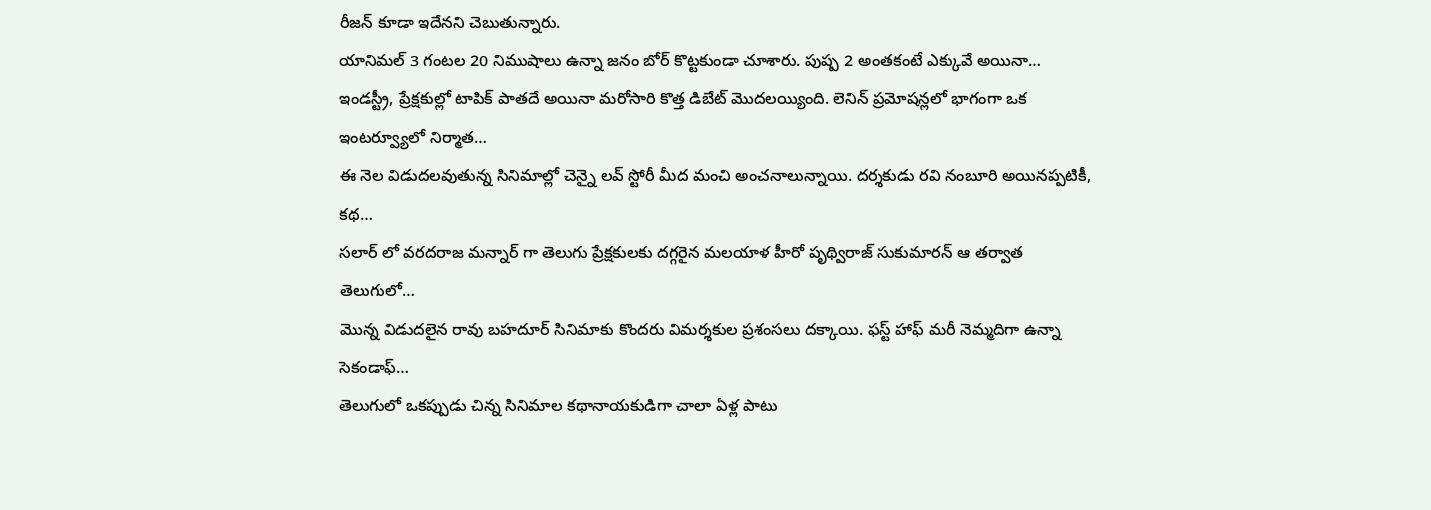రీజన్ కూడా ఇదేనని చెబుతున్నారు.
యానిమల్ 3 గంటల 20 నిముషాలు ఉన్నా జనం బోర్ కొట్టకుండా చూశారు. పుష్ప 2 అంతకంటే ఎక్కువే అయినా…
ఇండస్ట్రీ, ప్రేక్షకుల్లో టాపిక్ పాతదే అయినా మరోసారి కొత్త డిబేట్ మొదలయ్యింది. లెనిన్ ప్రమోషన్లలో భాగంగా ఒక ఇంటర్వ్యూలో నిర్మాత…
ఈ నెల విడుదలవుతున్న సినిమాల్లో చెన్నై లవ్ స్టోరీ మీద మంచి అంచనాలున్నాయి. దర్శకుడు రవి నంబూరి అయినప్పటికీ, కథ…
సలార్ లో వరదరాజ మన్నార్ గా తెలుగు ప్రేక్షకులకు దగ్గరైన మలయాళ హీరో పృథ్విరాజ్ సుకుమారన్ ఆ తర్వాత తెలుగులో…
మొన్న విడుదలైన రావు బహదూర్ సినిమాకు కొందరు విమర్శకుల ప్రశంసలు దక్కాయి. ఫస్ట్ హాఫ్ మరీ నెమ్మదిగా ఉన్నా సెకండాఫ్…
తెలుగులో ఒకప్పుడు చిన్న సినిమాల కథానాయకుడిగా చాలా ఏళ్ల పాటు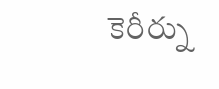కెరీర్ను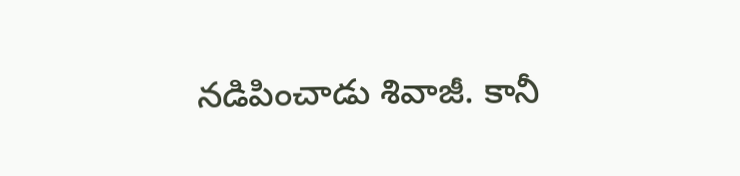నడిపించాడు శివాజీ. కానీ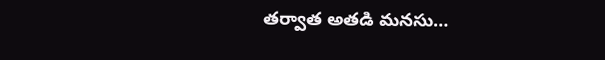తర్వాత అతడి మనసు…